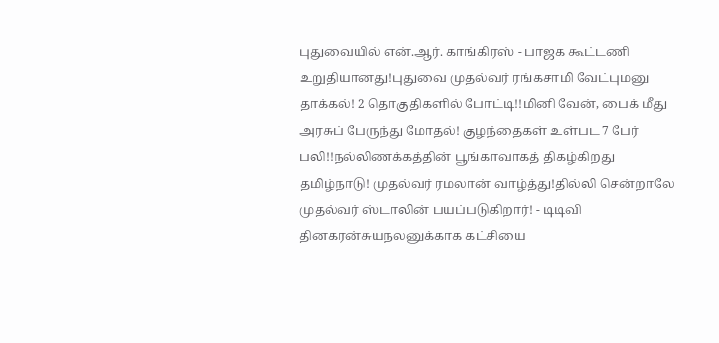புதுவையில் என்.ஆர். காங்கிரஸ் - பாஜக கூட்டணி உறுதியானது!புதுவை முதல்வர் ரங்கசாமி வேட்புமனு தாக்கல்! 2 தொகுதிகளில் போட்டி!!மினி வேன், பைக் மீது அரசுப் பேருந்து மோதல்! குழந்தைகள் உள்பட 7 பேர் பலி!!நல்லிணக்கத்தின் பூங்காவாகத் திகழ்கிறது தமிழ்நாடு! முதல்வர் ரமலான் வாழ்த்து!தில்லி சென்றாலே முதல்வர் ஸ்டாலின் பயப்படுகிறார்! - டிடிவி தினகரன்சுயநலனுக்காக கட்சியை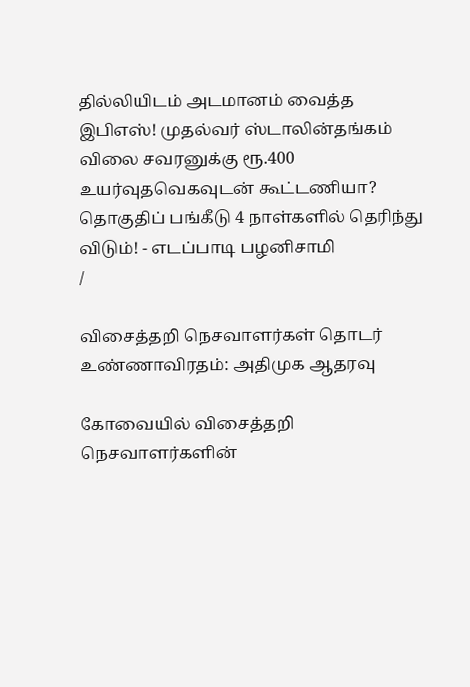தில்லியிடம் அடமானம் வைத்த இபிஎஸ்! முதல்வர் ஸ்டாலின்தங்கம் விலை சவரனுக்கு ரூ.400 உயர்வுதவெகவுடன் கூட்டணியா? தொகுதிப் பங்கீடு 4 நாள்களில் தெரிந்து விடும்! - எடப்பாடி பழனிசாமி
/

விசைத்தறி நெசவாளர்கள் தொடர் உண்ணாவிரதம்: அதிமுக ஆதரவு

கோவையில் விசைத்தறி நெசவாளர்களின்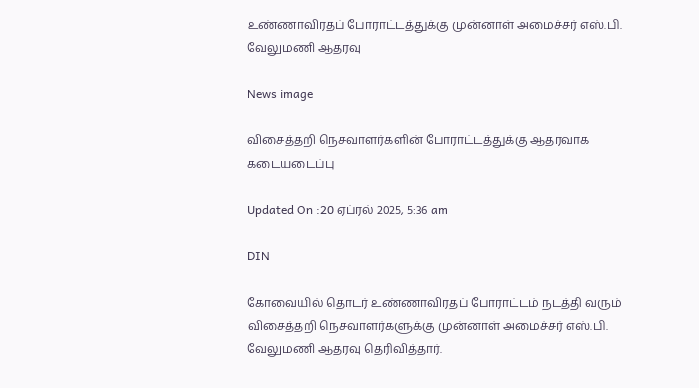உண்ணாவிரதப் போராட்டத்துக்கு முன்னாள் அமைச்சர் எஸ்.பி. வேலுமணி ஆதரவு

News image

விசைத்தறி நெசவாளர்களின் போராட்டத்துக்கு ஆதரவாக கடையடைப்பு

Updated On :20 ஏப்ரல் 2025, 5:36 am

DIN

கோவையில் தொடர் உண்ணாவிரதப் போராட்டம் நடத்தி வரும் விசைத்தறி நெசவாளர்களுக்கு முன்னாள் அமைச்சர் எஸ்.பி. வேலுமணி ஆதரவு தெரிவித்தார்.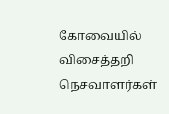கோவையில் விசைத்தறி நெசவாளர்கள்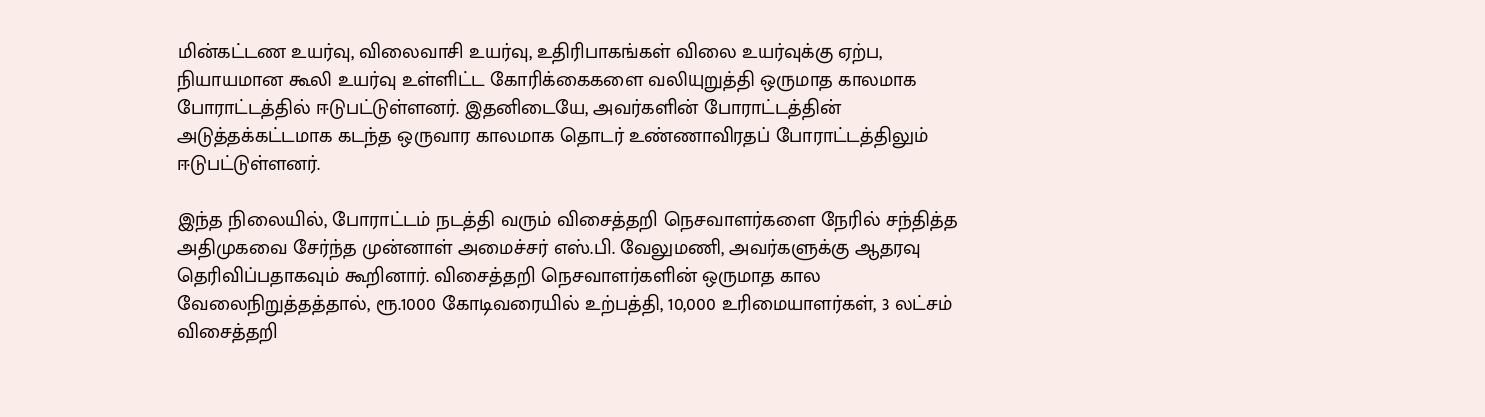மின்கட்டண உயர்வு, விலைவாசி உயர்வு, உதிரிபாகங்கள் விலை உயர்வுக்கு ஏற்ப, நியாயமான கூலி உயர்வு உள்ளிட்ட கோரிக்கைகளை வலியுறுத்தி ஒருமாத காலமாக போராட்டத்தில் ஈடுபட்டுள்ளனர். இதனிடையே, அவர்களின் போராட்டத்தின் அடுத்தக்கட்டமாக கடந்த ஒருவார காலமாக தொடர் உண்ணாவிரதப் போராட்டத்திலும் ஈடுபட்டுள்ளனர்.

இந்த நிலையில், போராட்டம் நடத்தி வரும் விசைத்தறி நெசவாளர்களை நேரில் சந்தித்த அதிமுகவை சேர்ந்த முன்னாள் அமைச்சர் எஸ்.பி. வேலுமணி, அவர்களுக்கு ஆதரவு தெரிவிப்பதாகவும் கூறினார். விசைத்தறி நெசவாளர்களின் ஒருமாத கால வேலைநிறுத்தத்தால், ரூ.1000 கோடிவரையில் உற்பத்தி, 10,000 உரிமையாளர்கள், 3 லட்சம் விசைத்தறி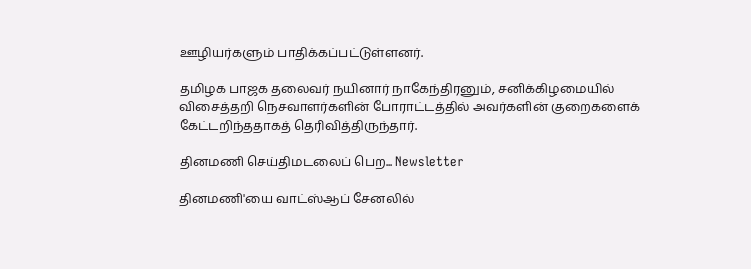ஊழியர்களும் பாதிக்கப்பட்டுள்ளனர்.

தமிழக பாஜக தலைவர் நயினார் நாகேந்திரனும், சனிக்கிழமையில் விசைத்தறி நெசவாளர்களின் போராட்டத்தில் அவர்களின் குறைகளைக் கேட்டறிந்ததாகத் தெரிவித்திருந்தார்.

தினமணி செய்திமடலைப் பெற... Newsletter

தினமணி'யை வாட்ஸ்ஆப் சேனலில்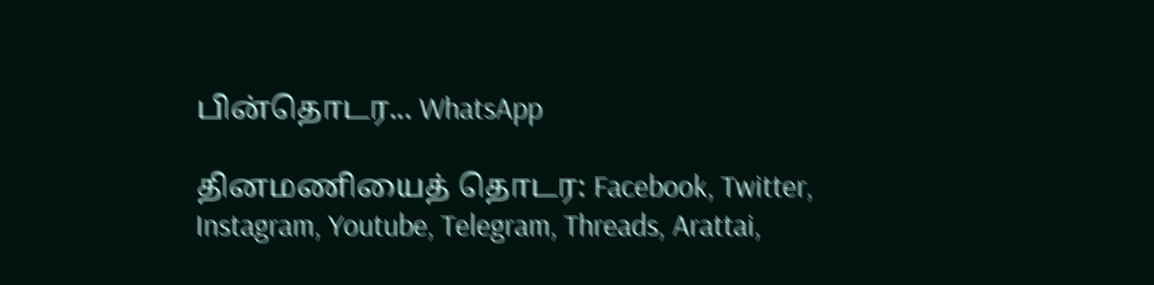பின்தொடர... WhatsApp

தினமணியைத் தொடர: Facebook, Twitter, Instagram, Youtube, Telegram, Threads, Arattai,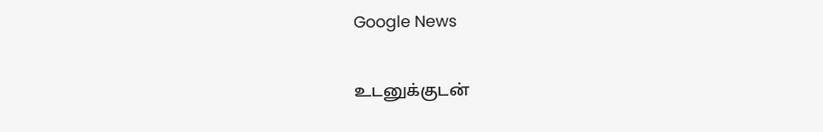Google News

உடனுக்குடன்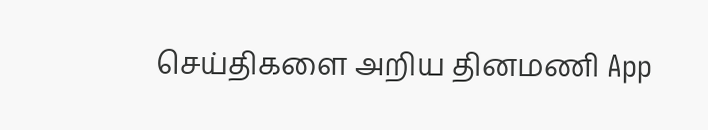செய்திகளை அறிய தினமணி App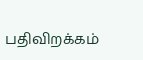பதிவிறக்கம்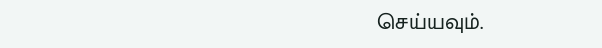செய்யவும்.